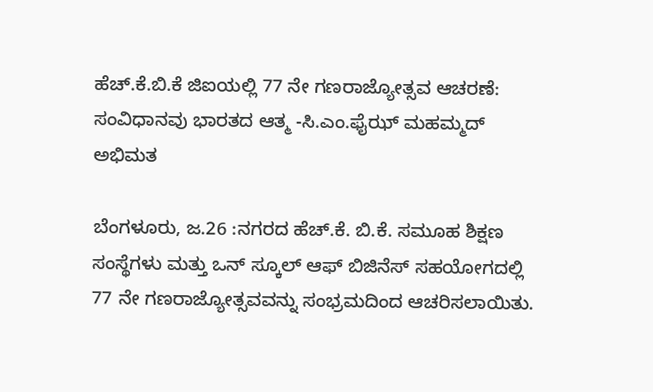ಹೆಚ್.ಕೆ.ಬಿ.ಕೆ ಜಿಐಯಲ್ಲಿ 77 ನೇ ಗಣರಾಜ್ಯೋತ್ಸವ ಆಚರಣೆ: ಸಂವಿಧಾನವು ಭಾರತದ ಆತ್ಮ -ಸಿ.ಎಂ.ಫೈಝ್ ಮಹಮ್ಮದ್ ಅಭಿಮತ

ಬೆಂಗಳೂರು, ಜ.26 :ನಗರದ ಹೆಚ್.ಕೆ. ಬಿ.ಕೆ. ಸಮೂಹ ಶಿಕ್ಷಣ ಸಂಸ್ಥೆಗಳು ಮತ್ತು ಒನ್ ಸ್ಕೂಲ್ ಆಫ್ ಬಿಜಿನೆಸ್ ಸಹಯೋಗದಲ್ಲಿ 77 ನೇ ಗಣರಾಜ್ಯೋತ್ಸವವನ್ನು ಸಂಭ್ರಮದಿಂದ ಆಚರಿಸಲಾಯಿತು.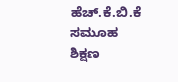ಹೆಚ್.ಕೆ.ಬಿ.ಕೆ ಸಮೂಹ ಶಿಕ್ಷಣ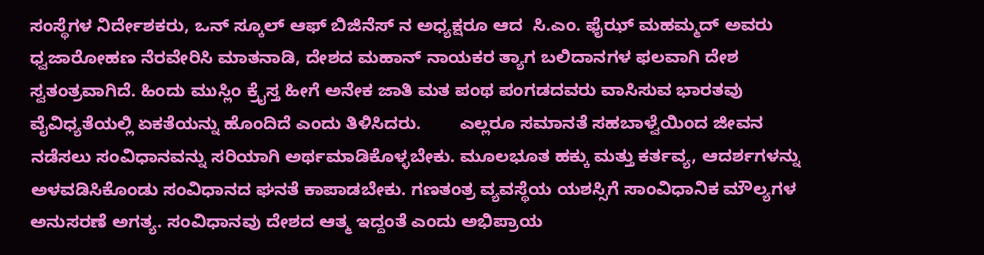ಸಂಸ್ಥೆಗಳ ನಿರ್ದೇಶಕರು, ಒನ್ ಸ್ಕೂಲ್ ಆಫ್ ಬಿಜಿನೆಸ್ ನ ಅಧ್ಯಕ್ಷರೂ ಆದ  ಸಿ.ಎಂ. ಫೈಝ್ ಮಹಮ್ಮದ್ ಅವರು ಧ್ವಜಾರೋಹಣ ನೆರವೇರಿಸಿ ಮಾತನಾಡಿ, ದೇಶದ ಮಹಾನ್ ನಾಯಕರ ತ್ಯಾಗ ಬಲಿದಾನಗಳ ಫಲವಾಗಿ ದೇಶ ಸ್ವತಂತ್ರವಾಗಿದೆ. ಹಿಂದು ಮುಸ್ಲಿಂ ಕ್ರೈಸ್ತ ಹೀಗೆ ಅನೇಕ ಜಾತಿ ಮತ ಪಂಥ ಪಂಗಡದವರು ವಾಸಿಸುವ ಭಾರತವು ವೈವಿಧ್ಯತೆಯಲ್ಲಿ ಏಕತೆಯನ್ನು ಹೊಂದಿದೆ ಎಂದು ತಿಳಿಸಿದರು.        ಎಲ್ಲರೂ ಸಮಾನತೆ ಸಹಬಾಳ್ವೆಯಿಂದ ಜೀವನ ನಡೆಸಲು ಸಂವಿಧಾನವನ್ನು ಸರಿಯಾಗಿ ಅರ್ಥಮಾಡಿಕೊಳ್ಳಬೇಕು. ಮೂಲಭೂತ ಹಕ್ಕು ಮತ್ತು ಕರ್ತವ್ಯ, ಆದರ್ಶಗಳನ್ನು ಅಳವಡಿಸಿಕೊಂಡು ಸಂವಿಧಾನದ ಘನತೆ ಕಾಪಾಡಬೇಕು. ಗಣತಂತ್ರ ವ್ಯವಸ್ಥೆಯ ಯಶಸ್ಸಿಗೆ ಸಾಂವಿಧಾನಿಕ ಮೌಲ್ಯಗಳ ಅನುಸರಣೆ ಅಗತ್ಯ. ಸಂವಿಧಾನವು ದೇಶದ ಆತ್ಮ ಇದ್ದಂತೆ ಎಂದು ಅಭಿಪ್ರಾಯ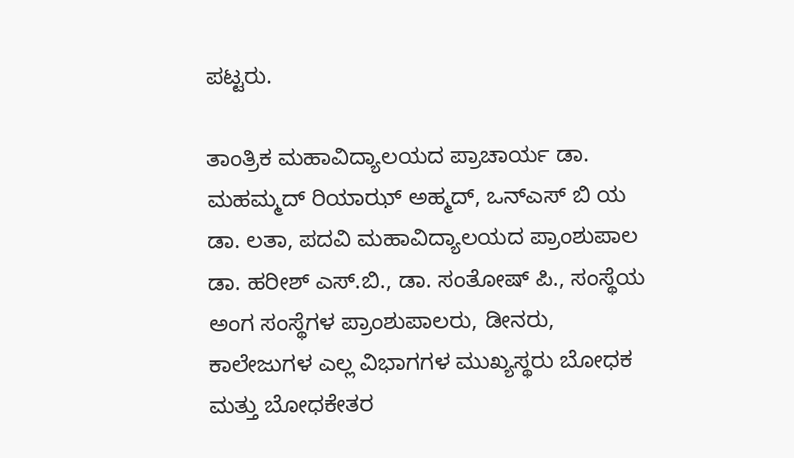ಪಟ್ಟರು.

ತಾಂತ್ರಿಕ ಮಹಾವಿದ್ಯಾಲಯದ ಪ್ರಾಚಾರ್ಯ ಡಾ. ಮಹಮ್ಮದ್ ರಿಯಾಝ್ ಅಹ್ಮದ್, ಒನ್ಎಸ್ ಬಿ ಯ ಡಾ. ಲತಾ, ಪದವಿ ಮಹಾವಿದ್ಯಾಲಯದ ಪ್ರಾಂಶುಪಾಲ ಡಾ. ಹರೀಶ್ ಎಸ್.ಬಿ., ಡಾ. ಸಂತೋಷ್ ಪಿ., ಸಂಸ್ಥೆಯ ಅಂಗ ಸಂಸ್ಥೆಗಳ ಪ್ರಾಂಶುಪಾಲರು, ಡೀನರು, ಕಾಲೇಜುಗಳ ಎಲ್ಲ ವಿಭಾಗಗಳ ಮುಖ್ಯಸ್ಥರು ಬೋಧಕ ಮತ್ತು ಬೋಧಕೇತರ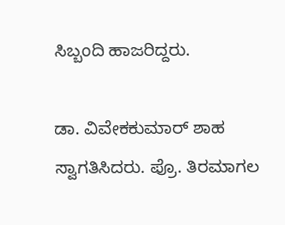ಸಿಬ್ಬಂದಿ ಹಾಜರಿದ್ದರು.

ಡಾ. ವಿವೇಕಕುಮಾರ್ ಶಾಹ ಸ್ವಾಗತಿಸಿದರು. ಪ್ರೊ. ತಿರಮಾಗಲ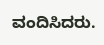ವಂದಿಸಿದರು.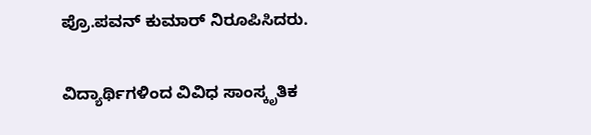ಪ್ರೊ.ಪವನ್ ಕುಮಾರ್ ನಿರೂಪಿಸಿದರು.

ವಿದ್ಯಾರ್ಥಿಗಳಿಂದ ವಿವಿಧ ಸಾಂಸ್ಕೃತಿಕ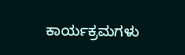ಕಾರ್ಯಕ್ರಮಗಳು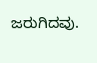ಜರುಗಿದವು.